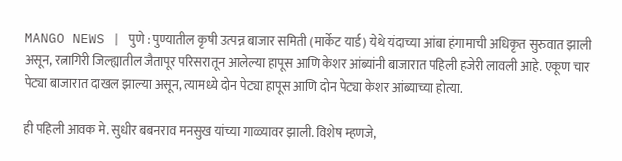MANGO NEWS | पुणे : पुण्यातील कृषी उत्पन्न बाजार समिती (मार्केट यार्ड) येथे यंदाच्या आंबा हंगामाची अधिकृत सुरुवात झाली असून, रत्नागिरी जिल्ह्यातील जैतापूर परिसरातून आलेल्या हापूस आणि केशर आंब्यांनी बाजारात पहिली हजेरी लावली आहे. एकूण चार पेट्या बाजारात दाखल झाल्या असून, त्यामध्ये दोन पेट्या हापूस आणि दोन पेट्या केशर आंब्याच्या होत्या.

ही पहिली आवक मे. सुधीर बबनराव मनसुख यांच्या गाळ्यावर झाली. विशेष म्हणजे,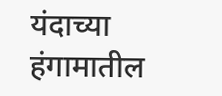यंदाच्या हंगामातील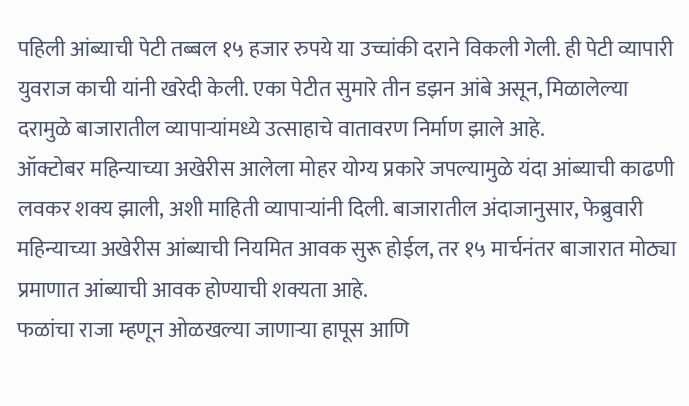पहिली आंब्याची पेटी तब्बल १५ हजार रुपये या उच्चांकी दराने विकली गेली. ही पेटी व्यापारी युवराज काची यांनी खरेदी केली. एका पेटीत सुमारे तीन डझन आंबे असून, मिळालेल्या दरामुळे बाजारातील व्यापाऱ्यांमध्ये उत्साहाचे वातावरण निर्माण झाले आहे.
ऑक्टोबर महिन्याच्या अखेरीस आलेला मोहर योग्य प्रकारे जपल्यामुळे यंदा आंब्याची काढणी लवकर शक्य झाली, अशी माहिती व्यापाऱ्यांनी दिली. बाजारातील अंदाजानुसार, फेब्रुवारी महिन्याच्या अखेरीस आंब्याची नियमित आवक सुरू होईल, तर १५ मार्चनंतर बाजारात मोठ्या प्रमाणात आंब्याची आवक होण्याची शक्यता आहे.
फळांचा राजा म्हणून ओळखल्या जाणाऱ्या हापूस आणि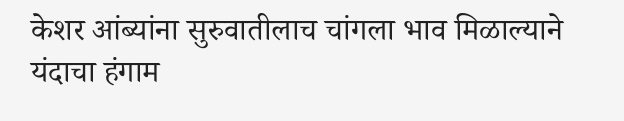केशर आंब्यांना सुरुवातीलाच चांगला भाव मिळाल्याने यंदाचा हंगाम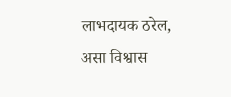लाभदायक ठरेल, असा विश्वास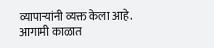व्यापाऱ्यांनी व्यक्त केला आहे. आगामी काळात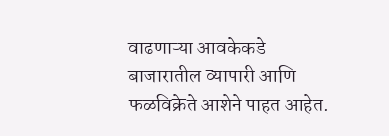वाढणाऱ्या आवकेकडे बाजारातील व्यापारी आणि फळविक्रेते आशेने पाहत आहेत.